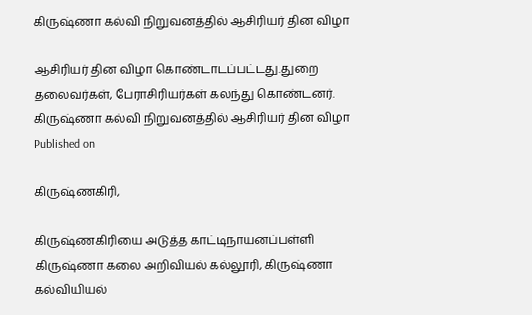கிருஷ்ணா கல்வி நிறுவனத்தில் ஆசிரியர் தின விழா

ஆசிரியர் தின விழா கொண்டாடப்பட்டது.துறை தலைவர்கள், பேராசிரியர்கள் கலந்து கொண்டனர்.
கிருஷ்ணா கல்வி நிறுவனத்தில் ஆசிரியர் தின விழா
Published on

கிருஷ்ணகிரி,

கிருஷ்ணகிரியை அடுத்த காட்டிநாயனப்பள்ளி கிருஷ்ணா கலை அறிவியல் கல்லூரி, கிருஷ்ணா கல்வியியல்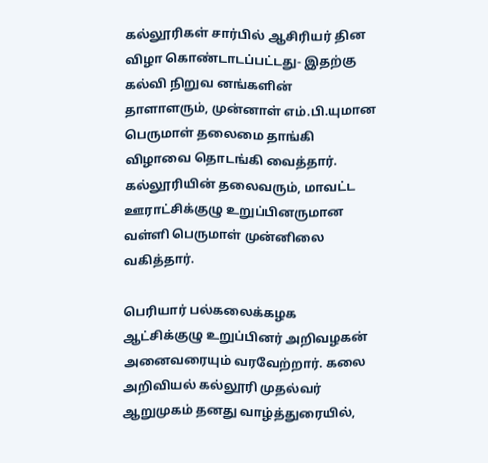கல்லூரிகள் சார்பில் ஆசிரியர் தின விழா கொண்டாடப்பட்டது- இதற்கு கல்வி நிறுவ னங்களின் தாளாளரும், முன்னாள் எம்.பி.யுமான பெருமாள் தலைமை தாங்கி விழாவை தொடங்கி வைத்தார். கல்லூரியின் தலைவரும், மாவட்ட ஊராட்சிக்குழு உறுப்பினருமான வள்ளி பெருமாள் முன்னிலை வகித்தார்.

பெரியார் பல்கலைக்கழக ஆட்சிக்குழு உறுப்பினர் அறிவழகன் அனைவரையும் வரவேற்றார். கலை அறிவியல் கல்லூரி முதல்வர் ஆறுமுகம் தனது வாழ்த்துரையில்,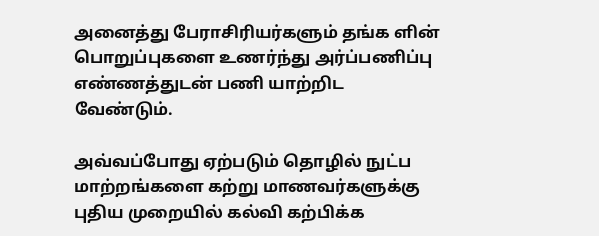அனைத்து பேராசிரியர்களும் தங்க ளின் பொறுப்புகளை உணர்ந்து அர்ப்பணிப்பு எண்ணத்துடன் பணி யாற்றிட வேண்டும்.

அவ்வப்போது ஏற்படும் தொழில் நுட்ப மாற்றங்களை கற்று மாணவர்களுக்கு புதிய முறையில் கல்வி கற்பிக்க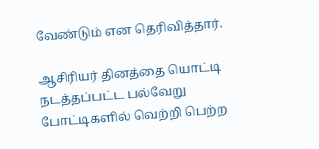வேண்டும் என தெரிவித்தார்.

ஆசிரியர் தினத்தை யொட்டி நடத்தப்பட்ட பல்வேறு போட்டிகளில் வெற்றி பெற்ற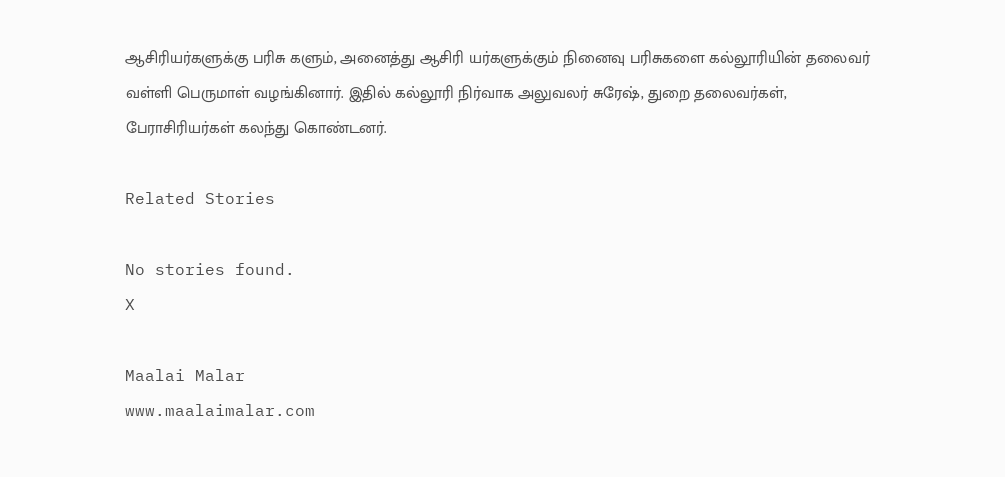ஆசிரியர்களுக்கு பரிசு களும், அனைத்து ஆசிரி யர்களுக்கும் நினைவு பரிசுகளை கல்லூரியின் தலைவர் வள்ளி பெருமாள் வழங்கினார். இதில் கல்லூரி நிர்வாக அலுவலர் சுரேஷ், துறை தலைவர்கள், பேராசிரியர்கள் கலந்து கொண்டனர்.

Related Stories

No stories found.
X

Maalai Malar
www.maalaimalar.com